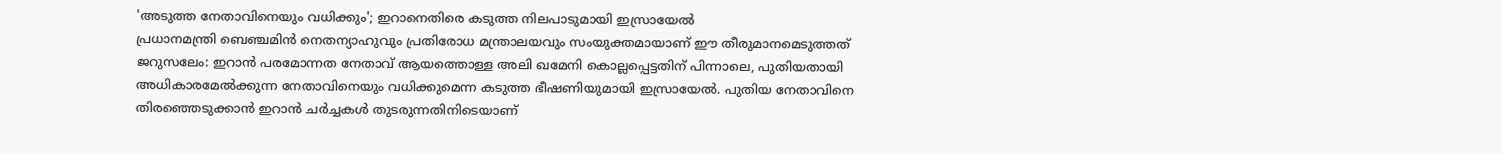'അടുത്ത നേതാവിനെയും വധിക്കും'; ഇറാനെതിരെ കടുത്ത നിലപാടുമായി ഇസ്രായേൽ
പ്രധാനമന്ത്രി ബെഞ്ചമിൻ നെതന്യാഹുവും പ്രതിരോധ മന്ത്രാലയവും സംയുക്തമായാണ് ഈ തീരുമാനമെടുത്തത്
ജറുസലേം: ഇറാൻ പരമോന്നത നേതാവ് ആയത്തൊള്ള അലി ഖമേനി കൊല്ലപ്പെട്ടതിന് പിന്നാലെ, പുതിയതായി അധികാരമേൽക്കുന്ന നേതാവിനെയും വധിക്കുമെന്ന കടുത്ത ഭീഷണിയുമായി ഇസ്രായേൽ. പുതിയ നേതാവിനെ തിരഞ്ഞെടുക്കാൻ ഇറാൻ ചർച്ചകൾ തുടരുന്നതിനിടെയാണ്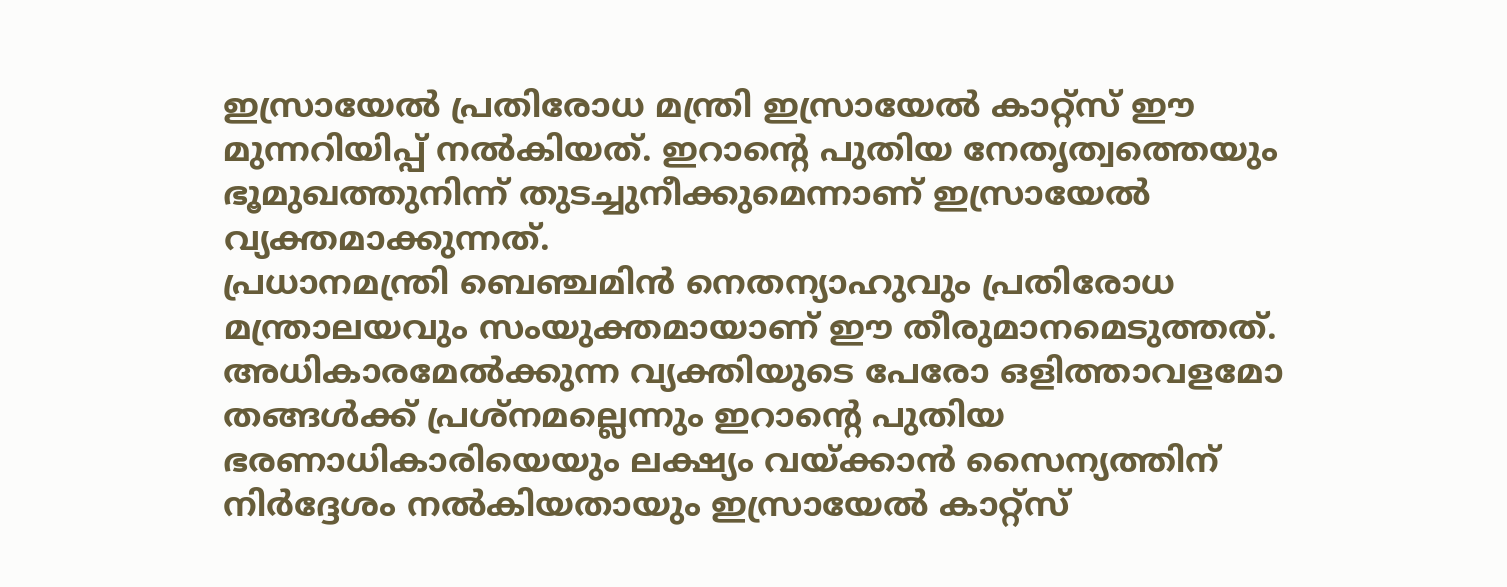ഇസ്രായേൽ പ്രതിരോധ മന്ത്രി ഇസ്രായേൽ കാറ്റ്സ് ഈ മുന്നറിയിപ്പ് നൽകിയത്. ഇറാൻ്റെ പുതിയ നേതൃത്വത്തെയും ഭൂമുഖത്തുനിന്ന് തുടച്ചുനീക്കുമെന്നാണ് ഇസ്രായേൽ വ്യക്തമാക്കുന്നത്.
പ്രധാനമന്ത്രി ബെഞ്ചമിൻ നെതന്യാഹുവും പ്രതിരോധ മന്ത്രാലയവും സംയുക്തമായാണ് ഈ തീരുമാനമെടുത്തത്. അധികാരമേൽക്കുന്ന വ്യക്തിയുടെ പേരോ ഒളിത്താവളമോ തങ്ങൾക്ക് പ്രശ്നമല്ലെന്നും ഇറാന്റെ പുതിയ ഭരണാധികാരിയെയും ലക്ഷ്യം വയ്ക്കാൻ സൈന്യത്തിന് നിർദ്ദേശം നൽകിയതായും ഇസ്രായേൽ കാറ്റ്സ്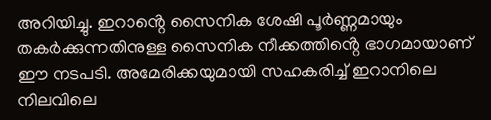അറിയിച്ചു. ഇറാൻ്റെ സൈനിക ശേഷി പൂർണ്ണമായും തകർക്കുന്നതിനുള്ള സൈനിക നീക്കത്തിൻ്റെ ഭാഗമായാണ് ഈ നടപടി. അമേരിക്കയുമായി സഹകരിച്ച് ഇറാനിലെ നിലവിലെ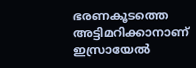ഭരണകൂടത്തെ അട്ടിമറിക്കാനാണ് ഇസ്രായേൽ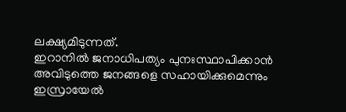ലക്ഷ്യമിടുന്നത്.
ഇറാനിൽ ജനാധിപത്യം പുനഃസ്ഥാപിക്കാൻ അവിടുത്തെ ജനങ്ങളെ സഹായിക്കുമെന്നും ഇസ്രായേൽ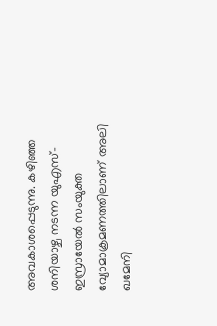അവകാശപ്പെടുന്നു. കഴിഞ്ഞ ശനിയാഴ്ച നടന്ന യുഎസ്-ഇസ്രായേൽ സംയുക്ത വ്യോമാക്രമണത്തിലാണ് അലി ഖമേനി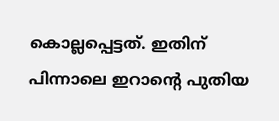കൊല്ലപ്പെട്ടത്. ഇതിന് പിന്നാലെ ഇറാൻ്റെ പുതിയ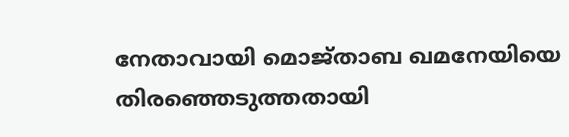നേതാവായി മൊജ്താബ ഖമനേയിയെ തിരഞ്ഞെടുത്തതായി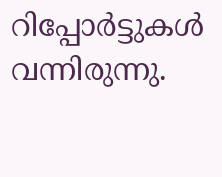റിപ്പോർട്ടുകൾ വന്നിരുന്നു.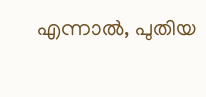എന്നാൽ, പുതിയ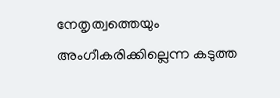നേതൃത്വത്തെയും അംഗീകരിക്കില്ലെന്ന കടുത്ത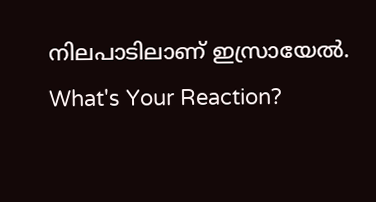നിലപാടിലാണ് ഇസ്രായേൽ.
What's Your Reaction?